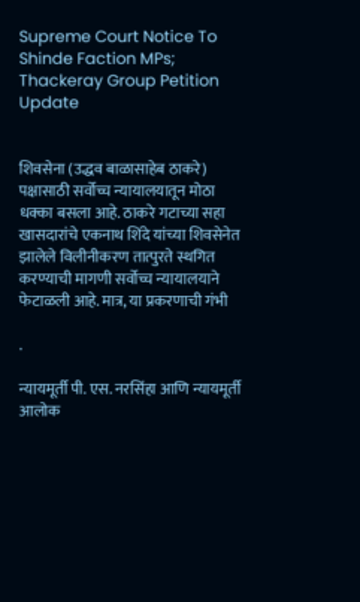Supreme Court Notice To Shinde Faction MPs; Thackeray Group Petition Update


शिवसेना (उद्धव बाळासाहेब ठाकरे) पक्षासाठी सर्वोच्च न्यायालयातून मोठा धक्का बसला आहे. ठाकरे गटाच्या सहा खासदारांचे एकनाथ शिंदे यांच्या शिवसेनेत झालेले विलीनीकरण तात्पुरते स्थगित करण्याची मागणी सर्वोच्च न्यायालयाने फेटाळली आहे. मात्र, या प्रकरणाची गंभी

.

न्यायमूर्ती पी. एस. नरसिंहा आणि न्यायमूर्ती आलोक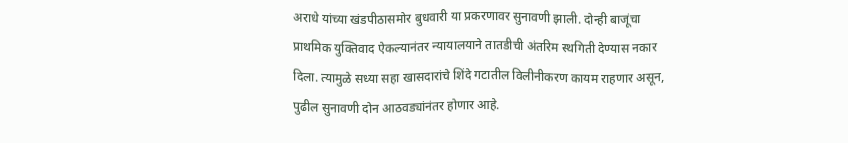अराधे यांच्या खंडपीठासमोर बुधवारी या प्रकरणावर सुनावणी झाली. दोन्ही बाजूंचा प्राथमिक युक्तिवाद ऐकल्यानंतर न्यायालयाने तातडीची अंतरिम स्थगिती देण्यास नकार दिला. त्यामुळे सध्या सहा खासदारांचे शिंदे गटातील विलीनीकरण कायम राहणार असून, पुढील सुनावणी दोन आठवड्यांनंतर होणार आहे.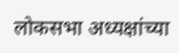लोकसभा अध्यक्षांच्या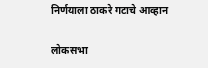निर्णयाला ठाकरे गटाचे आव्हान

लोकसभा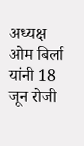अध्यक्ष ओम बिर्ला यांनी 18 जून रोजी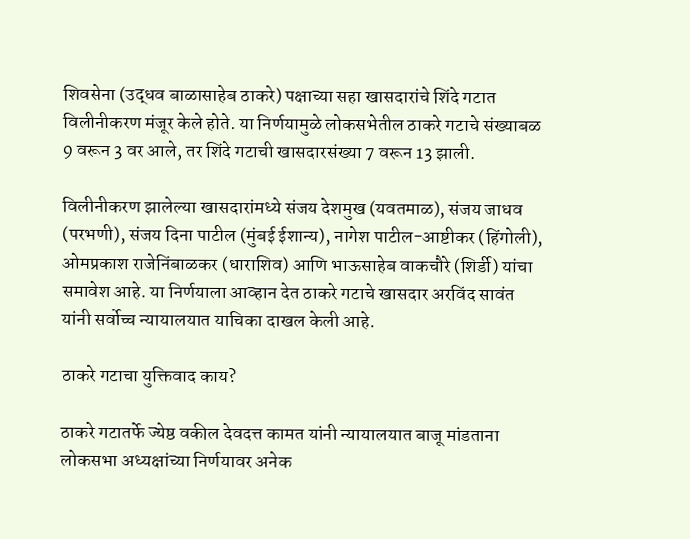शिवसेना (उद्धव बाळासाहेब ठाकरे) पक्षाच्या सहा खासदारांचे शिंदे गटात विलीनीकरण मंजूर केले होते. या निर्णयामुळे लोकसभेतील ठाकरे गटाचे संख्याबळ 9 वरून 3 वर आले, तर शिंदे गटाची खासदारसंख्या 7 वरून 13 झाली.

विलीनीकरण झालेल्या खासदारांमध्ये संजय देशमुख (यवतमाळ), संजय जाधव (परभणी), संजय दिना पाटील (मुंबई ईशान्य), नागेश पाटील-आष्टीकर (हिंगोली), ओमप्रकाश राजेनिंबाळकर (धाराशिव) आणि भाऊसाहेब वाकचौरे (शिर्डी) यांचा समावेश आहे. या निर्णयाला आव्हान देत ठाकरे गटाचे खासदार अरविंद सावंत यांनी सर्वोच्च न्यायालयात याचिका दाखल केली आहे.

ठाकरे गटाचा युक्तिवाद काय?

ठाकरे गटातर्फे ज्येष्ठ वकील देवदत्त कामत यांनी न्यायालयात बाजू मांडताना लोकसभा अध्यक्षांच्या निर्णयावर अनेक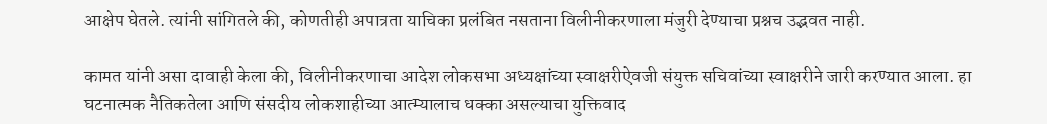आक्षेप घेतले. त्यांनी सांगितले की, कोणतीही अपात्रता याचिका प्रलंबित नसताना विलीनीकरणाला मंजुरी देण्याचा प्रश्नच उद्भवत नाही.

कामत यांनी असा दावाही केला की, विलीनीकरणाचा आदेश लोकसभा अध्यक्षांच्या स्वाक्षरीऐवजी संयुक्त सचिवांच्या स्वाक्षरीने जारी करण्यात आला. हा घटनात्मक नैतिकतेला आणि संसदीय लोकशाहीच्या आत्म्यालाच धक्का असल्याचा युक्तिवाद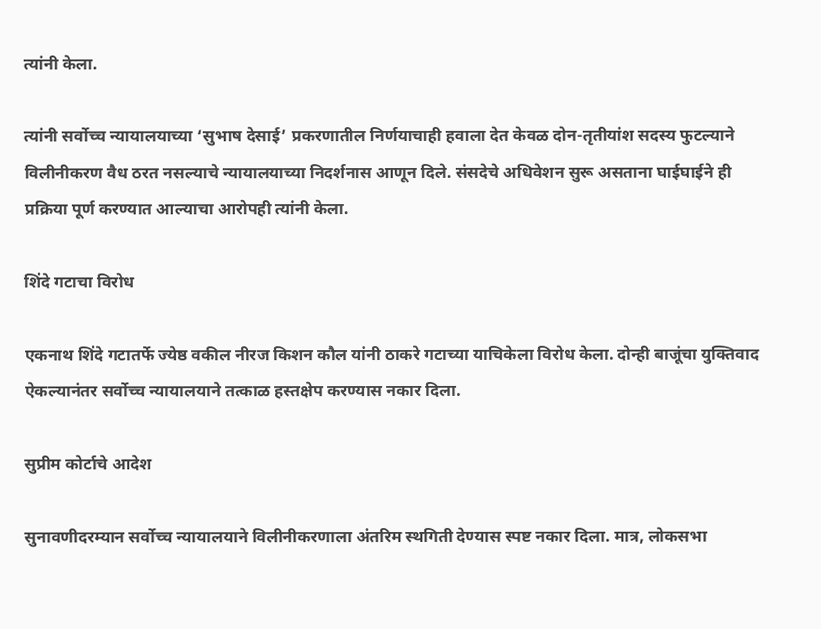त्यांनी केला.

त्यांनी सर्वोच्च न्यायालयाच्या ‘सुभाष देसाई’ प्रकरणातील निर्णयाचाही हवाला देत केवळ दोन-तृतीयांश सदस्य फुटल्याने विलीनीकरण वैध ठरत नसल्याचे न्यायालयाच्या निदर्शनास आणून दिले. संसदेचे अधिवेशन सुरू असताना घाईघाईने ही प्रक्रिया पूर्ण करण्यात आल्याचा आरोपही त्यांनी केला.

शिंदे गटाचा विरोध

एकनाथ शिंदे गटातर्फे ज्येष्ठ वकील नीरज किशन कौल यांनी ठाकरे गटाच्या याचिकेला विरोध केला. दोन्ही बाजूंचा युक्तिवाद ऐकल्यानंतर सर्वोच्च न्यायालयाने तत्काळ हस्तक्षेप करण्यास नकार दिला.

सुप्रीम कोर्टाचे आदेश

सुनावणीदरम्यान सर्वोच्च न्यायालयाने विलीनीकरणाला अंतरिम स्थगिती देण्यास स्पष्ट नकार दिला. मात्र, लोकसभा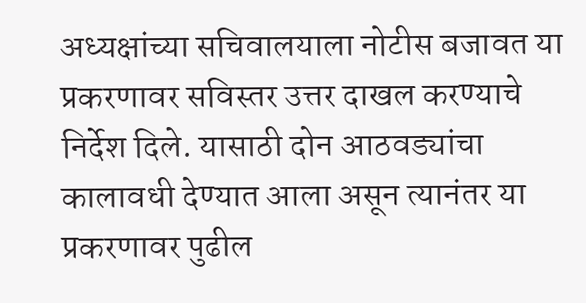अध्यक्षांच्या सचिवालयाला नोटीस बजावत या प्रकरणावर सविस्तर उत्तर दाखल करण्याचे निर्देश दिले. यासाठी दोन आठवड्यांचा कालावधी देण्यात आला असून त्यानंतर या प्रकरणावर पुढील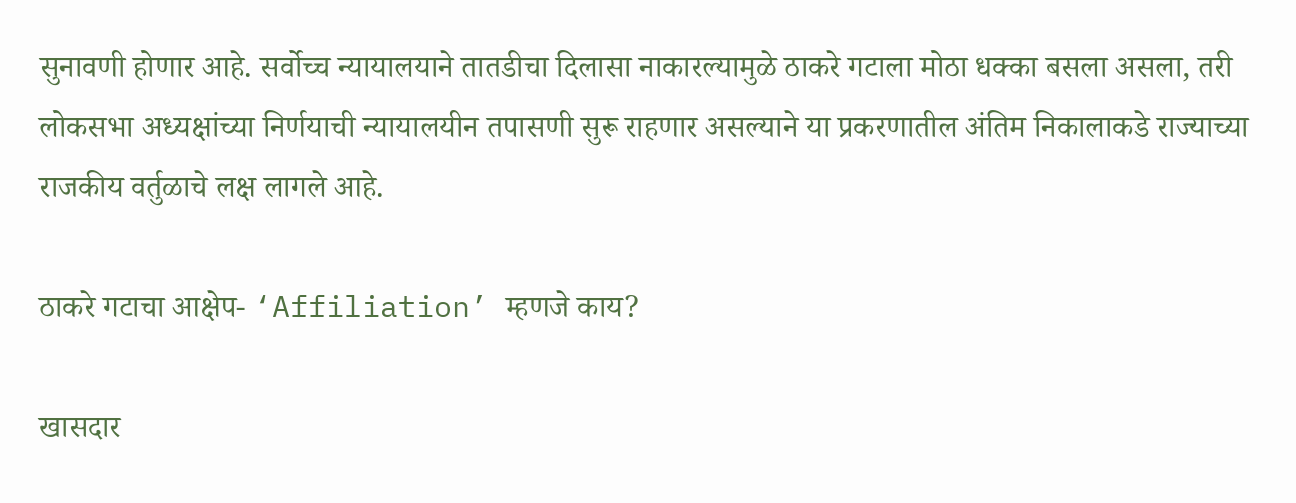सुनावणी होणार आहे. सर्वोच्च न्यायालयाने तातडीचा दिलासा नाकारल्यामुळे ठाकरे गटाला मोठा धक्का बसला असला, तरी लोकसभा अध्यक्षांच्या निर्णयाची न्यायालयीन तपासणी सुरू राहणार असल्याने या प्रकरणातील अंतिम निकालाकडे राज्याच्या राजकीय वर्तुळाचे लक्ष लागले आहे.

ठाकरे गटाचा आक्षेप- ‘Affiliation’ म्हणजे काय?

खासदार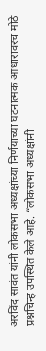अरविंद सावंत यांनी लोकसभा अध्यक्षांच्या निर्णयाच्या घटनात्मक आधारावरच मोठे प्रश्नचिन्ह उपस्थित केले आहे. “लोकसभा अध्यक्षांनी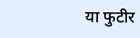या फुटीर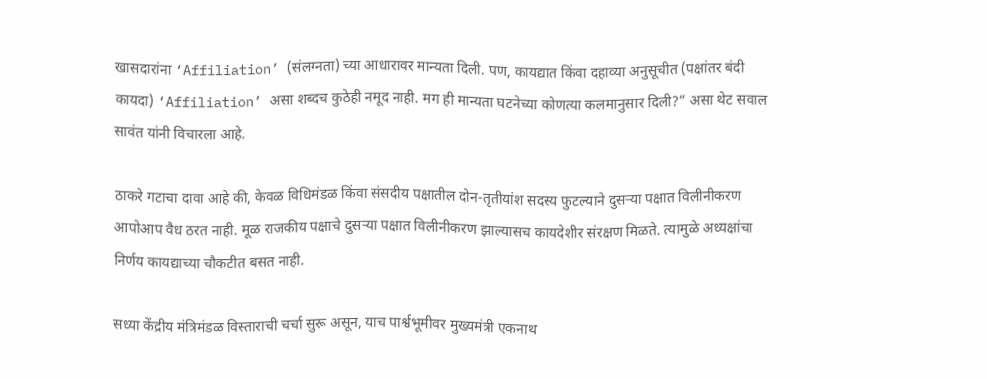खासदारांना ‘Affiliation’ (संलग्नता) च्या आधारावर मान्यता दिली. पण, कायद्यात किंवा दहाव्या अनुसूचीत (पक्षांतर बंदी कायदा) ‘Affiliation’ असा शब्दच कुठेही नमूद नाही. मग ही मान्यता घटनेच्या कोणत्या कलमानुसार दिली?” असा थेट सवाल सावंत यांनी विचारला आहे.

ठाकरे गटाचा दावा आहे की, केवळ विधिमंडळ किंवा संसदीय पक्षातील दोन-तृतीयांश सदस्य फुटल्याने दुसऱ्या पक्षात विलीनीकरण आपोआप वैध ठरत नाही. मूळ राजकीय पक्षाचे दुसऱ्या पक्षात विलीनीकरण झाल्यासच कायदेशीर संरक्षण मिळते. त्यामुळे अध्यक्षांचा निर्णय कायद्याच्या चौकटीत बसत नाही.

सध्या केंद्रीय मंत्रिमंडळ विस्ताराची चर्चा सुरू असून, याच पार्श्वभूमीवर मुख्यमंत्री एकनाथ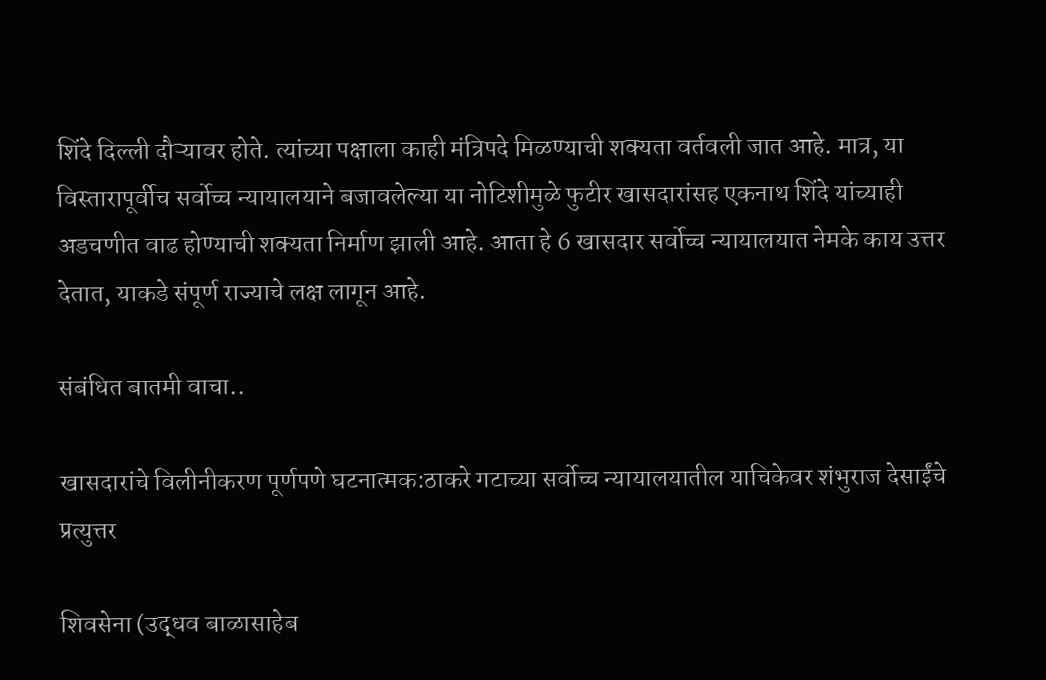शिंदे दिल्ली दौऱ्यावर होते. त्यांच्या पक्षाला काही मंत्रिपदे मिळण्याची शक्यता वर्तवली जात आहे. मात्र, या विस्तारापूर्वीच सर्वोच्च न्यायालयाने बजावलेल्या या नोटिशीमुळे फुटीर खासदारांसह एकनाथ शिंदे यांच्याही अडचणीत वाढ होण्याची शक्यता निर्माण झाली आहे. आता हे 6 खासदार सर्वोच्च न्यायालयात नेमके काय उत्तर देतात, याकडे संपूर्ण राज्याचे लक्ष लागून आहे.

संबंधित बातमी वाचा..

खासदारांचे विलीनीकरण पूर्णपणे घटनात्मक:ठाकरे गटाच्या सर्वोच्च न्यायालयातील याचिकेवर शंभुराज देसाईंचे प्रत्युत्तर

शिवसेना (उद्धव बाळासाहेब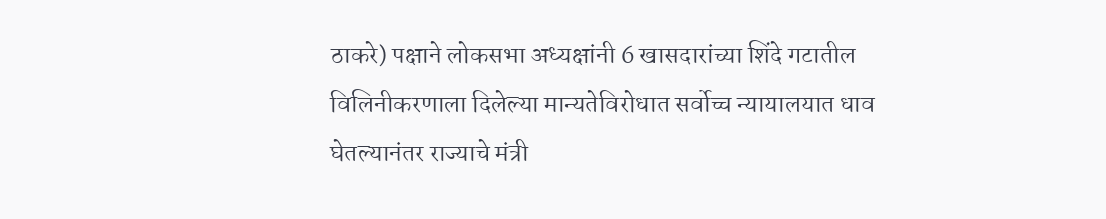ठाकरे) पक्षाने लोकसभा अध्यक्षांनी 6 खासदारांच्या शिंदे गटातील विलिनीकरणाला दिलेल्या मान्यतेविरोधात सर्वोच्च न्यायालयात धाव घेतल्यानंतर राज्याचे मंत्री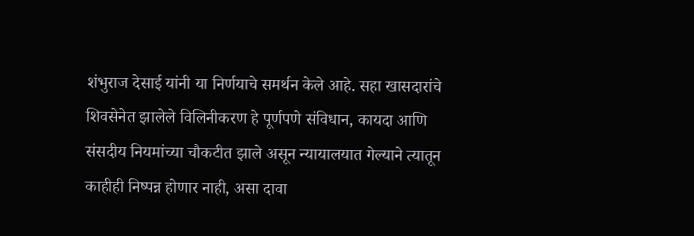शंभुराज देसाई यांनी या निर्णयाचे समर्थन केले आहे. सहा खासदारांचे शिवसेनेत झालेले विलिनीकरण हे पूर्णपणे संविधान, कायदा आणि संसदीय नियमांच्या चौकटीत झाले असून न्यायालयात गेल्याने त्यातून काहीही निष्पन्न होणार नाही, असा दावा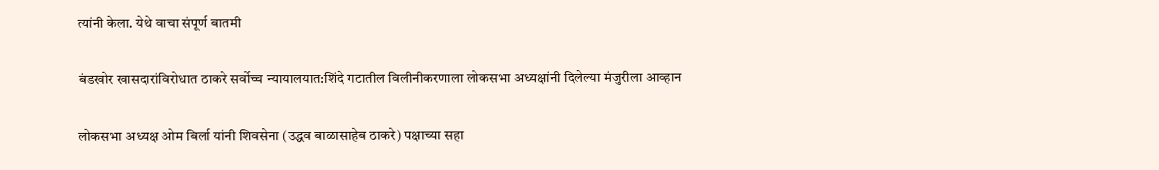त्यांनी केला. येथे वाचा संपूर्ण बातमी

बंडखोर खासदारांविरोधात ठाकरे सर्वोच्च न्यायालयात:शिंदे गटातील विलीनीकरणाला लोकसभा अध्यक्षांनी दिलेल्या मंजुरीला आव्हान

लोकसभा अध्यक्ष ओम बिर्ला यांनी शिवसेना (उद्धव बाळासाहेब ठाकरे) पक्षाच्या सहा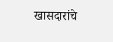खासदारांचे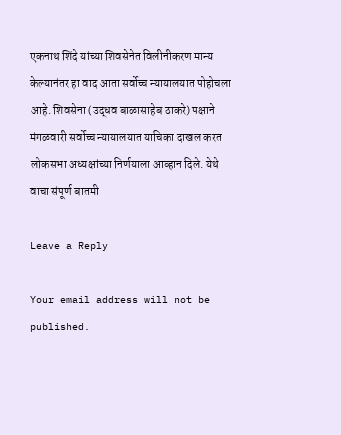एकनाथ शिंदे यांच्या शिवसेनेत विलीनीकरण मान्य केल्यानंतर हा वाद आता सर्वोच्च न्यायालयात पोहोचला आहे. शिवसेना (उद्धव बाळासाहेब ठाकरे) पक्षाने मंगळवारी सर्वोच्च न्यायालयात याचिका दाखल करत लोकसभा अध्यक्षांच्या निर्णयाला आव्हान दिले. येथे वाचा संपूर्ण बातमी

Leave a Reply

Your email address will not be published.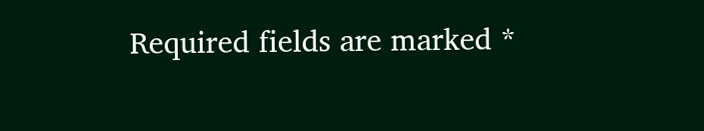Required fields are marked *